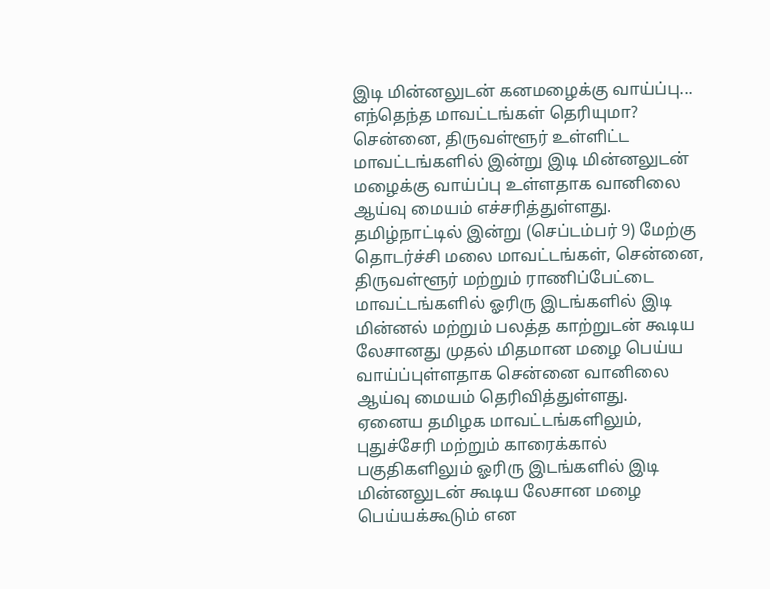இடி மின்னலுடன் கனமழைக்கு வாய்ப்பு... எந்தெந்த மாவட்டங்கள் தெரியுமா?
சென்னை, திருவள்ளூர் உள்ளிட்ட மாவட்டங்களில் இன்று இடி மின்னலுடன் மழைக்கு வாய்ப்பு உள்ளதாக வானிலை ஆய்வு மையம் எச்சரித்துள்ளது.
தமிழ்நாட்டில் இன்று (செப்டம்பர் 9) மேற்கு தொடர்ச்சி மலை மாவட்டங்கள், சென்னை, திருவள்ளூர் மற்றும் ராணிப்பேட்டை மாவட்டங்களில் ஓரிரு இடங்களில் இடி மின்னல் மற்றும் பலத்த காற்றுடன் கூடிய லேசானது முதல் மிதமான மழை பெய்ய வாய்ப்புள்ளதாக சென்னை வானிலை ஆய்வு மையம் தெரிவித்துள்ளது.
ஏனைய தமிழக மாவட்டங்களிலும், புதுச்சேரி மற்றும் காரைக்கால் பகுதிகளிலும் ஓரிரு இடங்களில் இடி மின்னலுடன் கூடிய லேசான மழை பெய்யக்கூடும் என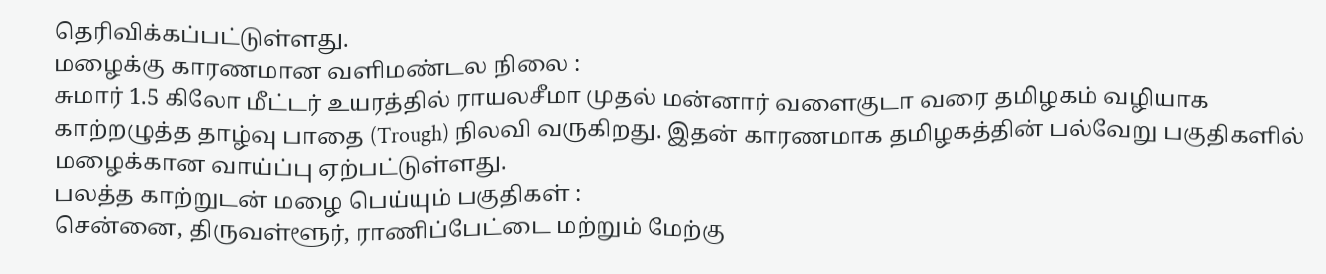தெரிவிக்கப்பட்டுள்ளது.
மழைக்கு காரணமான வளிமண்டல நிலை :
சுமார் 1.5 கிலோ மீட்டர் உயரத்தில் ராயலசீமா முதல் மன்னார் வளைகுடா வரை தமிழகம் வழியாக காற்றழுத்த தாழ்வு பாதை (Trough) நிலவி வருகிறது. இதன் காரணமாக தமிழகத்தின் பல்வேறு பகுதிகளில் மழைக்கான வாய்ப்பு ஏற்பட்டுள்ளது.
பலத்த காற்றுடன் மழை பெய்யும் பகுதிகள் :
சென்னை, திருவள்ளூர், ராணிப்பேட்டை மற்றும் மேற்கு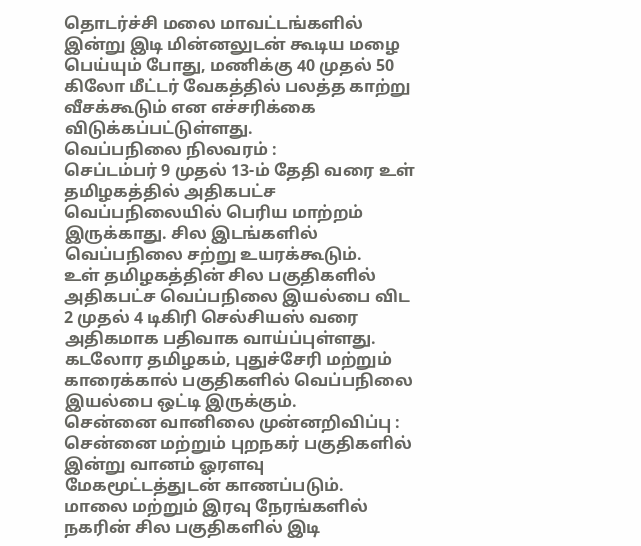தொடர்ச்சி மலை மாவட்டங்களில் இன்று இடி மின்னலுடன் கூடிய மழை பெய்யும் போது, மணிக்கு 40 முதல் 50 கிலோ மீட்டர் வேகத்தில் பலத்த காற்று வீசக்கூடும் என எச்சரிக்கை விடுக்கப்பட்டுள்ளது.
வெப்பநிலை நிலவரம் :
செப்டம்பர் 9 முதல் 13-ம் தேதி வரை உள் தமிழகத்தில் அதிகபட்ச வெப்பநிலையில் பெரிய மாற்றம் இருக்காது. சில இடங்களில் வெப்பநிலை சற்று உயரக்கூடும்.
உள் தமிழகத்தின் சில பகுதிகளில் அதிகபட்ச வெப்பநிலை இயல்பை விட 2 முதல் 4 டிகிரி செல்சியஸ் வரை அதிகமாக பதிவாக வாய்ப்புள்ளது. கடலோர தமிழகம், புதுச்சேரி மற்றும் காரைக்கால் பகுதிகளில் வெப்பநிலை இயல்பை ஒட்டி இருக்கும்.
சென்னை வானிலை முன்னறிவிப்பு :
சென்னை மற்றும் புறநகர் பகுதிகளில் இன்று வானம் ஓரளவு மேகமூட்டத்துடன் காணப்படும்.
மாலை மற்றும் இரவு நேரங்களில் நகரின் சில பகுதிகளில் இடி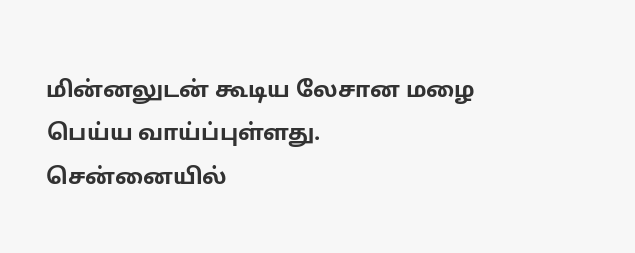மின்னலுடன் கூடிய லேசான மழை பெய்ய வாய்ப்புள்ளது.
சென்னையில்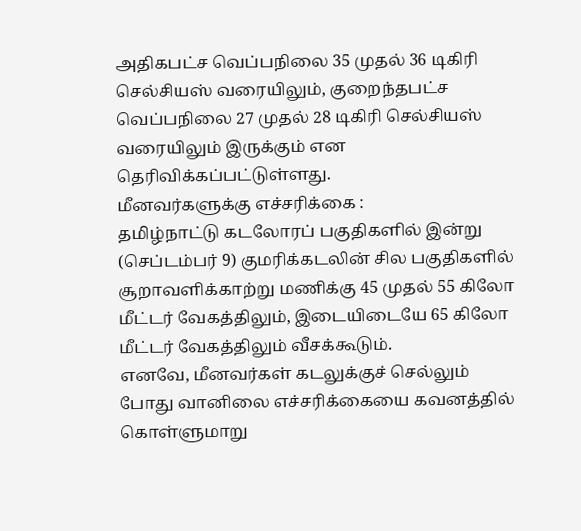அதிகபட்ச வெப்பநிலை 35 முதல் 36 டிகிரி செல்சியஸ் வரையிலும், குறைந்தபட்ச வெப்பநிலை 27 முதல் 28 டிகிரி செல்சியஸ் வரையிலும் இருக்கும் என தெரிவிக்கப்பட்டுள்ளது.
மீனவர்களுக்கு எச்சரிக்கை :
தமிழ்நாட்டு கடலோரப் பகுதிகளில் இன்று (செப்டம்பர் 9) குமரிக்கடலின் சில பகுதிகளில் சூறாவளிக்காற்று மணிக்கு 45 முதல் 55 கிலோ மீட்டர் வேகத்திலும், இடையிடையே 65 கிலோ மீட்டர் வேகத்திலும் வீசக்கூடும்.
எனவே, மீனவர்கள் கடலுக்குச் செல்லும் போது வானிலை எச்சரிக்கையை கவனத்தில் கொள்ளுமாறு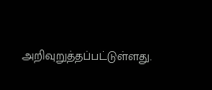அறிவுறுத்தப்பட்டுள்ளது.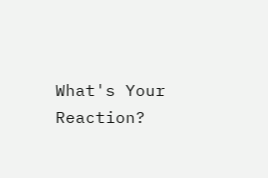What's Your Reaction?